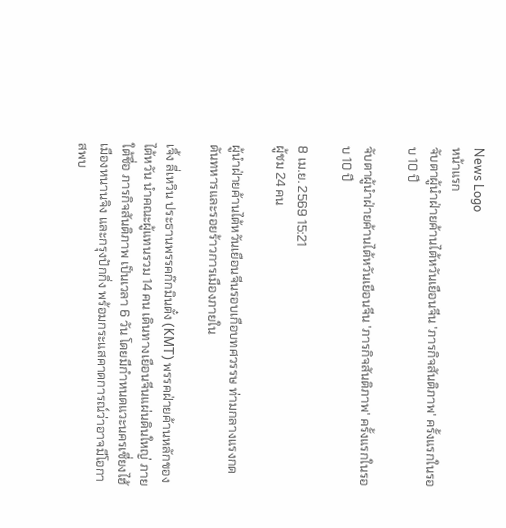News Logo
หน้าแรก
จับตาผู้นำฝ่ายค้านไต้หวันเยือนจีน 'ภารกิจสันติภาพ' ครั้งแรกในรอบ 10 ปี

จับตาผู้นำฝ่ายค้านไต้หวันเยือนจีน 'ภารกิจสันติภาพ' ครั้งแรกในรอบ 10 ปี

8 เม.ย. 2569 15:21
ผู้ชม 24 คน

ผู้นำฝ่ายค้านไต้หวันเยือนจีนรอบเกือบทศวรรษ ท่ามกลางแรงกดดันทหารและรอยร้าวการเมืองภายใน

เจิ้ง ลี่เหวิน ประธานพรรคก๊กมินตั๋ง (KMT) พรรคฝ่ายค้านหลักของไต้หวัน นำคณะผู้แทนรวม 14 คน เดินทางเยือนจีนแผ่นดินใหญ่ ภายใต้ชื่อ ภารกิจสันติภาพ เป็นเวลา 6 วัน โดยมีกำหนดแวะนครเซี่ยงไฮ้ เมืองหนานจิง และกรุงปักกิ่ง พร้อมกระแสคาดการณ์ว่าอาจมีโอกาสพบ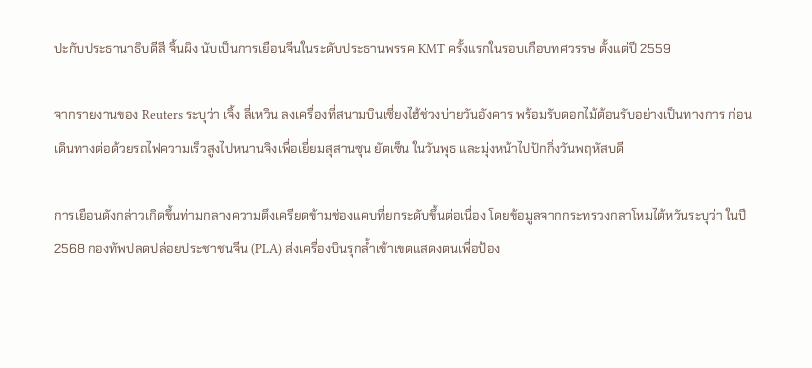ปะกับประธานาธิบดีสี จิ้นผิง นับเป็นการเยือนจีนในระดับประธานพรรค KMT ครั้งแรกในรอบเกือบทศวรรษ ตั้งแต่ปี 2559

จากรายงานของ Reuters ระบุว่า เจิ้ง ลี่เหวิน ลงเครื่องที่สนามบินเซี่ยงไฮ้ช่วงบ่ายวันอังคาร พร้อมรับดอกไม้ต้อนรับอย่างเป็นทางการ ก่อนเดินทางต่อด้วยรถไฟความเร็วสูงไปหนานจิงเพื่อเยี่ยมสุสานซุน ยัตเซ็น ในวันพุธ และมุ่งหน้าไปปักกิ่งวันพฤหัสบดี

การเยือนดังกล่าวเกิดขึ้นท่ามกลางความตึงเครียดข้ามช่องแคบที่ยกระดับขึ้นต่อเนื่อง โดยข้อมูลจากกระทรวงกลาโหมไต้หวันระบุว่า ในปี 2568 กองทัพปลดปล่อยประชาชนจีน (PLA) ส่งเครื่องบินรุกล้ำเข้าเขตแสดงตนเพื่อป้อง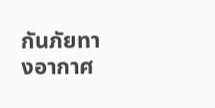กันภัยทางอากาศ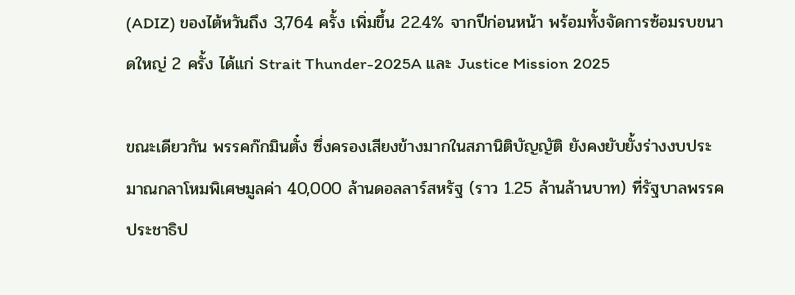(ADIZ) ของไต้หวันถึง 3,764 ครั้ง เพิ่มขึ้น 22.4% จากปีก่อนหน้า พร้อมทั้งจัดการซ้อมรบขนาดใหญ่ 2 ครั้ง ได้แก่ Strait Thunder-2025A และ Justice Mission 2025

ขณะเดียวกัน พรรคก๊กมินตั๋ง ซึ่งครองเสียงข้างมากในสภานิติบัญญัติ ยังคงยับยั้งร่างงบประมาณกลาโหมพิเศษมูลค่า 40,000 ล้านดอลลาร์สหรัฐ (ราว 1.25 ล้านล้านบาท) ที่รัฐบาลพรรคประชาธิป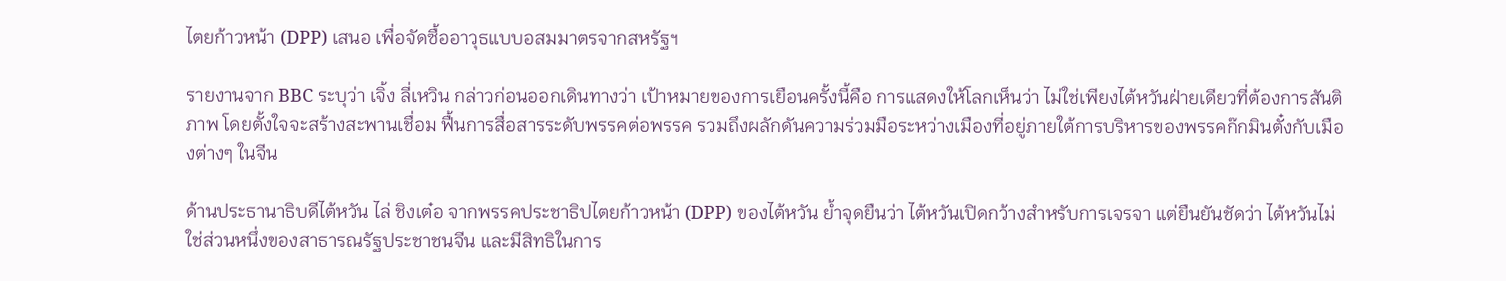ไตยก้าวหน้า (DPP) เสนอ เพื่อจัดซื้ออาวุธแบบอสมมาตรจากสหรัฐฯ

รายงานจาก BBC ระบุว่า เจิ้ง ลี่เหวิน กล่าวก่อนออกเดินทางว่า เป้าหมายของการเยือนครั้งนี้คือ การแสดงให้โลกเห็นว่า ไม่ใช่เพียงไต้หวันฝ่ายเดียวที่ต้องการสันติภาพ โดยตั้งใจจะสร้างสะพานเชื่อม ฟื้นการสื่อสารระดับพรรคต่อพรรค รวมถึงผลักดันความร่วมมือระหว่างเมืองที่อยู่ภายใต้การบริหารของพรรคก๊กมินตั๋งกับเมืองต่างๆ ในจีน

ด้านประธานาธิบดีไต้หวัน ไล่ ชิงเต๋อ จากพรรคประชาธิปไตยก้าวหน้า (DPP) ของไต้หวัน ย้ำจุดยืนว่า ไต้หวันเปิดกว้างสำหรับการเจรจา แต่ยืนยันชัดว่า ไต้หวันไม่ใช่ส่วนหนึ่งของสาธารณรัฐประชาชนจีน และมีสิทธิในการ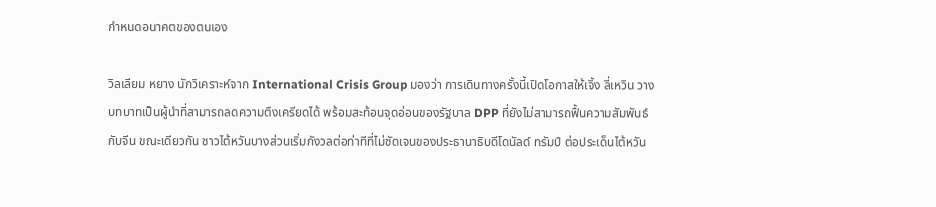กำหนดอนาคตของตนเอง

วิลเลียม หยาง นักวิเคราะห์จาก International Crisis Group มองว่า การเดินทางครั้งนี้เปิดโอกาสให้เจิ้ง ลี่เหวิน วางบทบาทเป็นผู้นำที่สามารถลดความตึงเครียดได้ พร้อมสะท้อนจุดอ่อนของรัฐบาล DPP ที่ยังไม่สามารถฟื้นความสัมพันธ์กับจีน ขณะเดียวกัน ชาวไต้หวันบางส่วนเริ่มกังวลต่อท่าทีที่ไม่ชัดเจนของประธานาธิบดีโดนัลด์ ทรัมป์ ต่อประเด็นไต้หวัน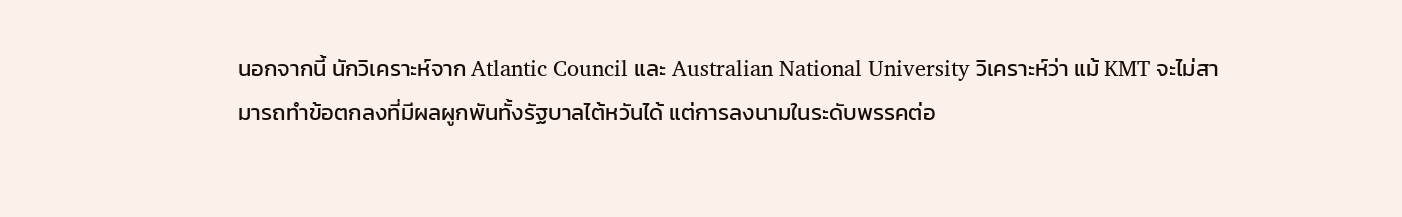นอกจากนี้ นักวิเคราะห์จาก Atlantic Council และ Australian National University วิเคราะห์ว่า แม้ KMT จะไม่สามารถทำข้อตกลงที่มีผลผูกพันทั้งรัฐบาลไต้หวันได้ แต่การลงนามในระดับพรรคต่อ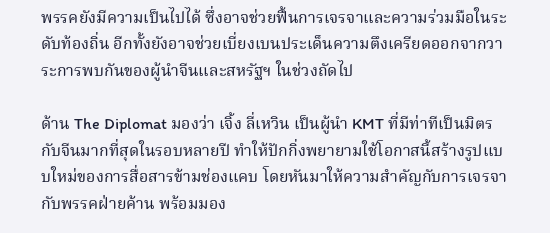พรรคยังมีความเป็นไปได้ ซึ่งอาจช่วยฟื้นการเจรจาและความร่วมมือในระดับท้องถิ่น อีกทั้งยังอาจช่วยเบี่ยงเบนประเด็นความตึงเครียดออกจากวาระการพบกันของผู้นำจีนและสหรัฐฯ ในช่วงถัดไป

ด้าน The Diplomat มองว่า เจิ้ง ลี่เหวิน เป็นผู้นำ KMT ที่มีท่าทีเป็นมิตรกับจีนมากที่สุดในรอบหลายปี ทำให้ปักกิ่งพยายามใช้โอกาสนี้สร้างรูปแบบใหม่ของการสื่อสารข้ามช่องแคบ โดยหันมาให้ความสำคัญกับการเจรจากับพรรคฝ่ายค้าน พร้อมมอง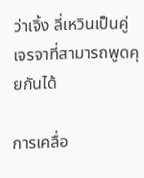ว่าเจิ้ง ลี่เหวินเป็นคู่เจรจาที่สามารถพูดคุยกันได้

การเคลื่อ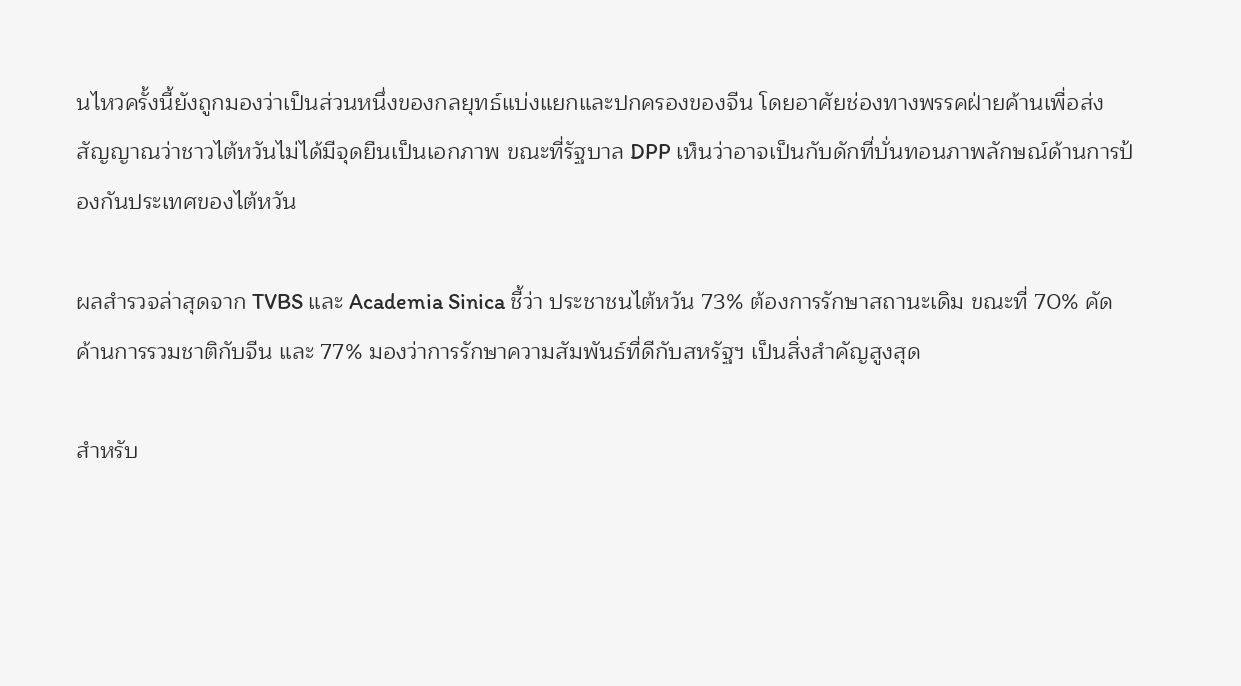นไหวครั้งนี้ยังถูกมองว่าเป็นส่วนหนึ่งของกลยุทธ์แบ่งแยกและปกครองของจีน โดยอาศัยช่องทางพรรคฝ่ายค้านเพื่อส่งสัญญาณว่าชาวไต้หวันไม่ได้มีจุดยืนเป็นเอกภาพ ขณะที่รัฐบาล DPP เห็นว่าอาจเป็นกับดักที่บั่นทอนภาพลักษณ์ด้านการป้องกันประเทศของไต้หวัน

ผลสำรวจล่าสุดจาก TVBS และ Academia Sinica ชี้ว่า ประชาชนไต้หวัน 73% ต้องการรักษาสถานะเดิม ขณะที่ 70% คัดค้านการรวมชาติกับจีน และ 77% มองว่าการรักษาความสัมพันธ์ที่ดีกับสหรัฐฯ เป็นสิ่งสำคัญสูงสุด

สำหรับ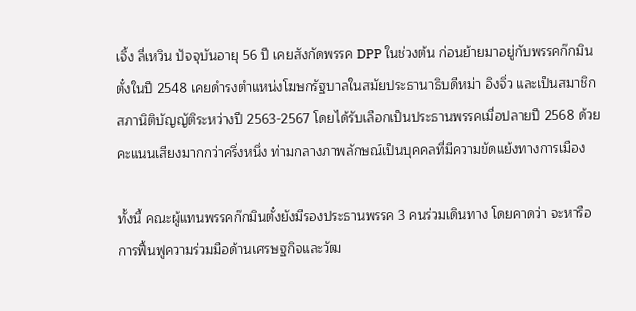เจิ้ง ลี่เหวิน ปัจจุบันอายุ 56 ปี เคยสังกัดพรรค DPP ในช่วงต้น ก่อนย้ายมาอยู่กับพรรคก๊กมินตั๋งในปี 2548 เคยดำรงตำแหน่งโฆษกรัฐบาลในสมัยประธานาธิบดีหม่า อิงจิ่ว และเป็นสมาชิกสภานิติบัญญัติระหว่างปี 2563-2567 โดยได้รับเลือกเป็นประธานพรรคเมื่อปลายปี 2568 ด้วยคะแนนเสียงมากกว่าครึ่งหนึ่ง ท่ามกลางภาพลักษณ์เป็นบุคคลที่มีความขัดแย้งทางการเมือง

ทั้งนี้ คณะผู้แทนพรรคก๊กมินตั๋งยังมีรองประธานพรรค 3 คนร่วมเดินทาง โดยคาดว่า จะหารือการฟื้นฟูความร่วมมือด้านเศรษฐกิจและวัฒ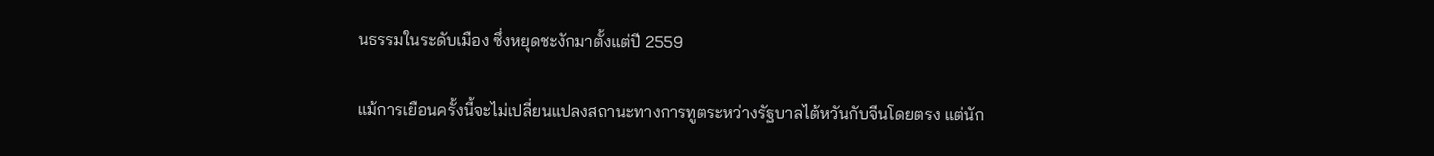นธรรมในระดับเมือง ซึ่งหยุดชะงักมาตั้งแต่ปี 2559

แม้การเยือนครั้งนี้จะไม่เปลี่ยนแปลงสถานะทางการทูตระหว่างรัฐบาลไต้หวันกับจีนโดยตรง แต่นัก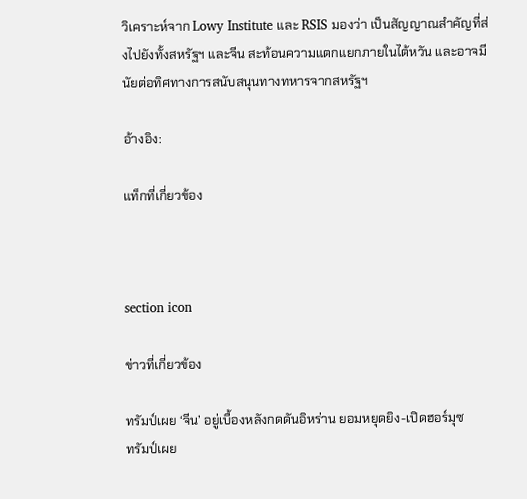วิเคราะห์จาก Lowy Institute และ RSIS มองว่า เป็นสัญญาณสำคัญที่ส่งไปยังทั้งสหรัฐฯ และจีน สะท้อนความแตกแยกภายในไต้หวัน และอาจมีนัยต่อทิศทางการสนับสนุนทางทหารจากสหรัฐฯ

อ้างอิง:

แท็กที่เกี่ยวข้อง



section icon

ข่าวที่เกี่ยวข้อง

ทรัมป์เผย ‘จีน’ อยู่เบื้องหลังกดดันอิหร่าน ยอมหยุดยิง-เปิดฮอร์มุซ
ทรัมป์เผย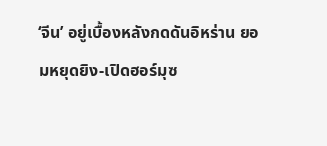‘จีน’ อยู่เบื้องหลังกดดันอิหร่าน ยอมหยุดยิง-เปิดฮอร์มุซ